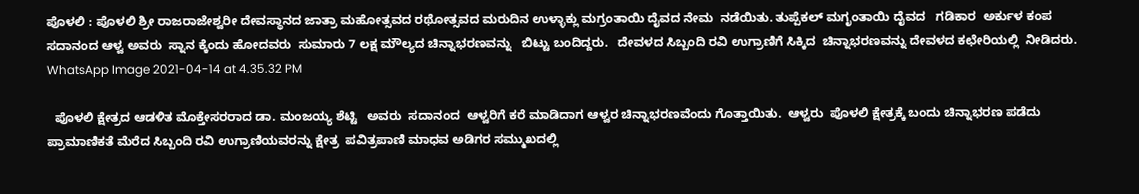ಪೊಳಲಿ : ಪೊಳಲಿ ಶ್ರೀ ರಾಜರಾಜೇಶ್ವರೀ ದೇವಸ್ಥಾನದ ಜಾತ್ರಾ ಮಹೋತ್ಸವದ ರಥೋತ್ಸವದ ಮರುದಿನ ಉಳ್ಳಾಕ್ಲು ಮಗ್ರಂತಾಯಿ ದೈವದ ನೇಮ  ನಡೆಯಿತು. ತುಪ್ಪೆಕಲ್ ಮಗೃಂತಾಯಿ ದೈವದ   ಗಡಿಕಾರ  ಅರ್ಕುಳ ಕಂಪ ಸದಾನಂದ ಆಳ್ವ ಅವರು  ಸ್ನಾನ ಕ್ಕೆಂದು ಹೋದವರು  ಸುಮಾರು 7 ಲಕ್ಷ ಮೌಲ್ಯದ ಚಿನ್ನಾಭರಣವನ್ನು   ಬಿಟ್ಟು ಬಂದಿದ್ದರು.   ದೇವಳದ ಸಿಬ್ಬಂದಿ ರವಿ ಉಗ್ರಾಣಿಗೆ ಸಿಕ್ಕಿದ  ಚಿನ್ನಾಭರಣವನ್ನು ದೇವಳದ ಕಛೇರಿಯಲ್ಲಿ  ನೀಡಿದರು. WhatsApp Image 2021-04-14 at 4.35.32 PM

  ಪೊಳಲಿ ಕ್ಷೇತ್ರದ ಆಡಳಿತ ಮೊಕ್ತೇಸರರಾದ ಡಾ. ಮಂಜಯ್ಯ ಶೆಟ್ಟಿ   ಅವರು  ಸದಾನಂದ  ಆಳ್ವರಿಗೆ ಕರೆ ಮಾಡಿದಾಗ ಆಳ್ವರ ಚಿನ್ನಾಭರಣವೆಂದು ಗೊತ್ತಾಯಿತು.  ಆಳ್ವರು  ಪೊಳಲಿ ಕ್ಷೇತ್ರಕ್ಕೆ ಬಂದು ಚಿನ್ನಾಭರಣ ಪಡೆದು  ಪ್ರಾಮಾಣಿಕತೆ ಮೆರೆದ ಸಿಬ್ಬಂದಿ ರವಿ ಉಗ್ರಾಣಿಯವರನ್ನು ಕ್ಷೇತ್ರ  ಪವಿತ್ರಪಾಣಿ ಮಾಧವ ಅಡಿಗರ ಸಮ್ಮುಖದಲ್ಲಿ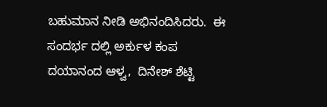ಬಹುಮಾನ ನೀಡಿ ಅಭಿನಂದಿಸಿದರು.  ಈ ಸಂದರ್ಭ ದಲ್ಲಿ ಅರ್ಕುಳ ಕಂಪ ದಯಾನಂದ ಆಳ್ವ,  ದಿನೇಶ್ ಶೆಟ್ಟಿ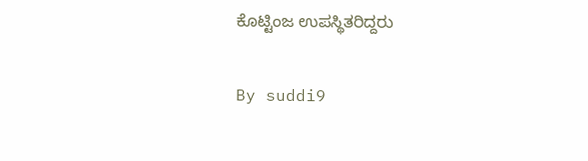ಕೊಟ್ಟಿಂಜ ಉಪಸ್ಥಿತರಿದ್ದರು

By suddi9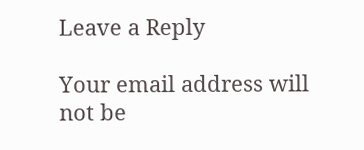Leave a Reply

Your email address will not be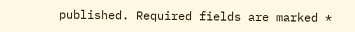published. Required fields are marked *